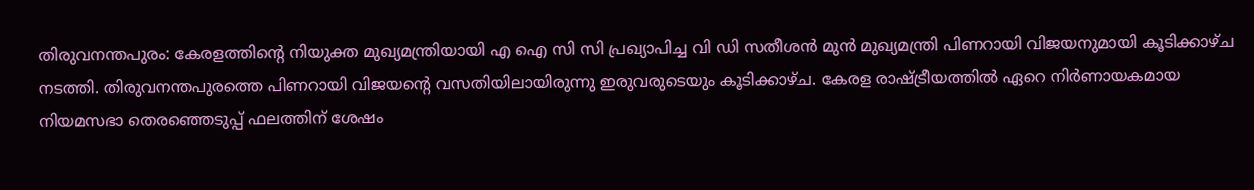തിരുവനന്തപുരം: കേരളത്തിന്റെ നിയുക്ത മുഖ്യമന്ത്രിയായി എ ഐ സി സി പ്രഖ്യാപിച്ച വി ഡി സതീശൻ മുൻ മുഖ്യമന്ത്രി പിണറായി വിജയനുമായി കൂടിക്കാഴ്ച നടത്തി. തിരുവനന്തപുരത്തെ പിണറായി വിജയന്റെ വസതിയിലായിരുന്നു ഇരുവരുടെയും കൂടിക്കാഴ്ച. കേരള രാഷ്ട്രീയത്തിൽ ഏറെ നിർണായകമായ നിയമസഭാ തെരഞ്ഞെടുപ്പ് ഫലത്തിന് ശേഷം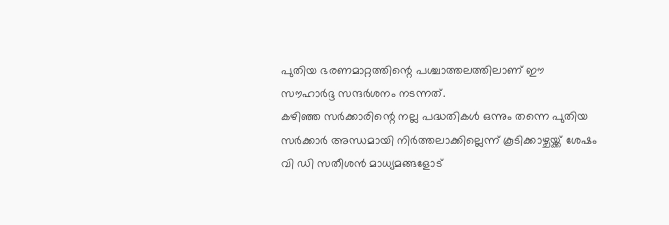പുതിയ ഭരണമാറ്റത്തിന്റെ പശ്ചാത്തലത്തിലാണ് ഈ സൗഹാർദ്ദ സന്ദർശനം നടന്നത്.
കഴിഞ്ഞ സർക്കാരിന്റെ നല്ല പദ്ധതികൾ ഒന്നും തന്നെ പുതിയ സർക്കാർ അന്ധമായി നിർത്തലാക്കില്ലെന്ന് കൂടിക്കാഴ്ചയ്ക്ക് ശേഷം വി ഡി സതീശൻ മാധ്യമങ്ങളോട്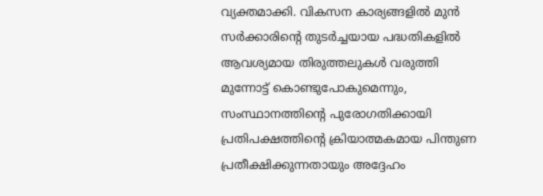വ്യക്തമാക്കി. വികസന കാര്യങ്ങളിൽ മുൻ സർക്കാരിന്റെ തുടർച്ചയായ പദ്ധതികളിൽ ആവശ്യമായ തിരുത്തലുകൾ വരുത്തി മുന്നോട്ട് കൊണ്ടുപോകുമെന്നും, സംസ്ഥാനത്തിന്റെ പുരോഗതിക്കായി പ്രതിപക്ഷത്തിന്റെ ക്രിയാത്മകമായ പിന്തുണ പ്രതീക്ഷിക്കുന്നതായും അദ്ദേഹം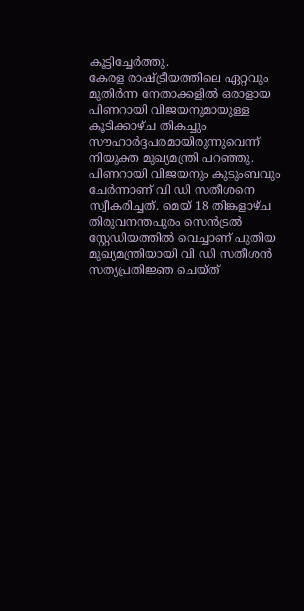കൂട്ടിച്ചേർത്തു.
കേരള രാഷ്ട്രീയത്തിലെ ഏറ്റവും മുതിർന്ന നേതാക്കളിൽ ഒരാളായ പിണറായി വിജയനുമായുള്ള കൂടിക്കാഴ്ച തികച്ചും സൗഹാർദ്ദപരമായിരുന്നുവെന്ന് നിയുക്ത മുഖ്യമന്ത്രി പറഞ്ഞു. പിണറായി വിജയനും കുടുംബവും ചേർന്നാണ് വി ഡി സതീശനെ സ്വീകരിച്ചത്. മെയ് 18 തിങ്കളാഴ്ച തിരുവനന്തപുരം സെൻട്രൽ സ്റ്റേഡിയത്തിൽ വെച്ചാണ് പുതിയ മുഖ്യമന്ത്രിയായി വി ഡി സതീശൻ സത്യപ്രതിജ്ഞ ചെയ്ത്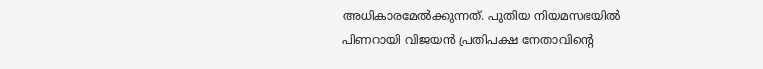അധികാരമേൽക്കുന്നത്. പുതിയ നിയമസഭയിൽ പിണറായി വിജയൻ പ്രതിപക്ഷ നേതാവിന്റെ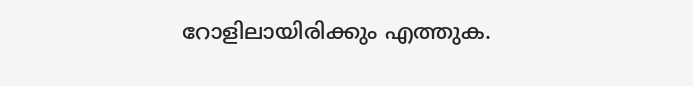റോളിലായിരിക്കും എത്തുക.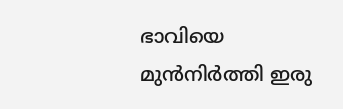ഭാവിയെ മുൻനിർത്തി ഇരു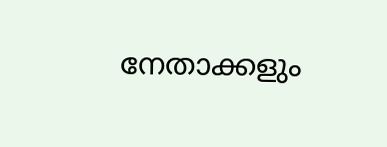നേതാക്കളും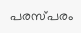പരസ്പരം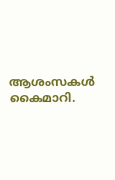ആശംസകൾ കൈമാറി.